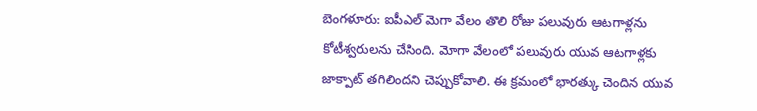బెంగళూరు: ఐపీఎల్ మెగా వేలం తొలి రోజు పలువురు ఆటగాళ్లను కోటీశ్వరులను చేసింది. మోగా వేలంలో పలువురు యువ ఆటగాళ్లకు జాక్పాట్ తగిలిందని చెప్పుకోవాలి. ఈ క్రమంలో భారత్కు చెందిన యువ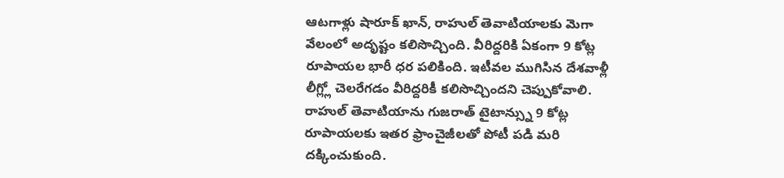ఆటగాళ్లు షారూక్ ఖాన్, రాహుల్ తెవాటియాలకు మెగా వేలంలో అదృష్టం కలిసొచ్చింది. వీరిద్దరికి ఏకంగా 9 కోట్ల రూపాయల భారీ ధర పలికింది. ఇటీవల ముగిసిన దేశవాళ్లీ లీగ్ల్లో చెలరేగడం వీరిద్దరికీ కలిసొచ్చిందని చెప్పుకోవాలి. రాహుల్ తెవాటియాను గుజరాత్ టైటాన్స్ను 9 కోట్ల రూపాయలకు ఇతర ఫ్రాంచైజీలతో పోటీ పడి మరి దక్కించుకుంది.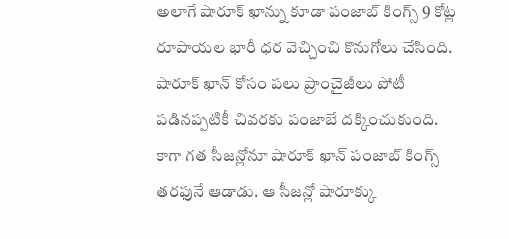అలాగే షారూక్ ఖాన్ను కూడా పంజాబ్ కింగ్స్ 9 కోట్ల రూపాయల భారీ ధర వెచ్చించి కొనుగోలు చేసింది. షారూక్ ఖాన్ కోసం పలు ప్రాంచైజీలు పోటీ పడినప్పటికీ చివరకు పంజాబే దక్కించుకుంది.
కాగా గత సీజన్లోనూ షారూక్ ఖాన్ పంజాబ్ కింగ్స్ తరఫునే ఆడాడు. ఆ సీజన్లో షారూక్కు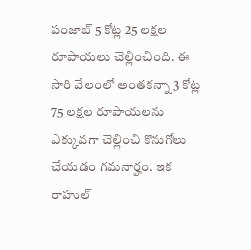పంజాబ్ 5 కోట్ల 25 లక్షల రూపాయలు చెల్లించింది. ఈ సారి వేలంలో అంతకన్నా 3 కోట్ల 75 లక్షల రూపాయలను ఎక్కువగా చెల్లించి కొనుగోలు చేయడం గమనార్హం. ఇక రాహుల్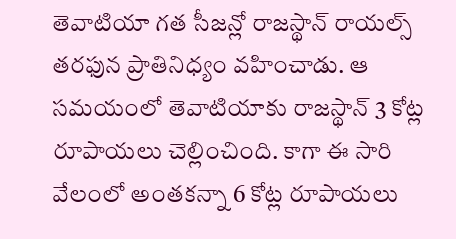తెవాటియా గత సీజన్లో రాజస్థాన్ రాయల్స్ తరఫున ప్రాతినిధ్యం వహించాడు. ఆ సమయంలో తెవాటియాకు రాజస్థాన్ 3 కోట్ల రూపాయలు చెల్లించింది. కాగా ఈ సారి వేలంలో అంతకన్నా 6 కోట్ల రూపాయలు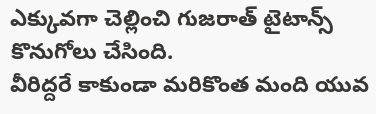ఎక్కువగా చెల్లించి గుజరాత్ టైటాన్స్ కొనుగోలు చేసింది.
వీరిద్దరే కాకుండా మరికొంత మంది యువ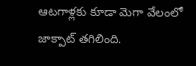ఆటగాళ్లకు కూడా మెగా వేలంలో జాక్పాట్ తగిలింది.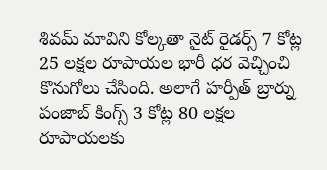శివమ్ మావిని కోల్కతా నైట్ రైడర్స్ 7 కోట్ల 25 లక్షల రూపాయల భారీ ధర వెచ్చించి కొనుగోలు చేసింది. అలాగే హర్పీత్ బ్రార్ను పంజాబ్ కింగ్స్ 3 కోట్ల 80 లక్షల రూపాయలకు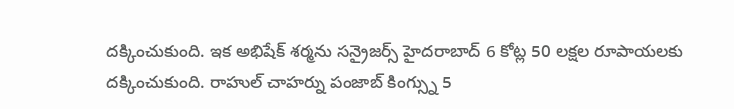దక్కించుకుంది. ఇక అభిషేక్ శర్మను సన్రైజర్స్ హైదరాబాద్ 6 కోట్ల 50 లక్షల రూపాయలకు దక్కించుకుంది. రాహుల్ చాహర్ను పంజాబ్ కింగ్స్ను 5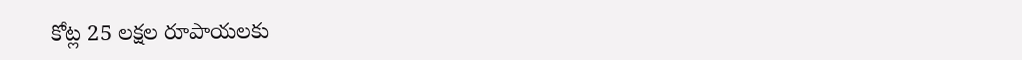కోట్ల 25 లక్షల రూపాయలకు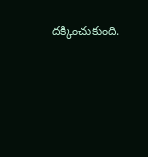దక్కించుకుంది.